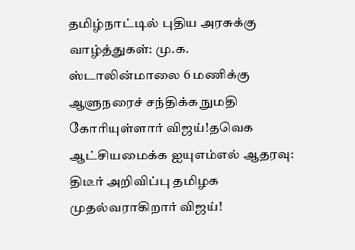தமிழ்நாட்டில் புதிய அரசுக்கு வாழ்த்துகள்: மு.க. ஸ்டாலின்மாலை 6 மணிக்கு ஆளுநரைச் சந்திக்க நுமதி கோரியுள்ளார் விஜய்!தவெக ஆட்சியமைக்க ஐயுஎம்எல் ஆதரவு: திடீர் அறிவிப்பு தமிழக முதல்வராகிறார் விஜய்!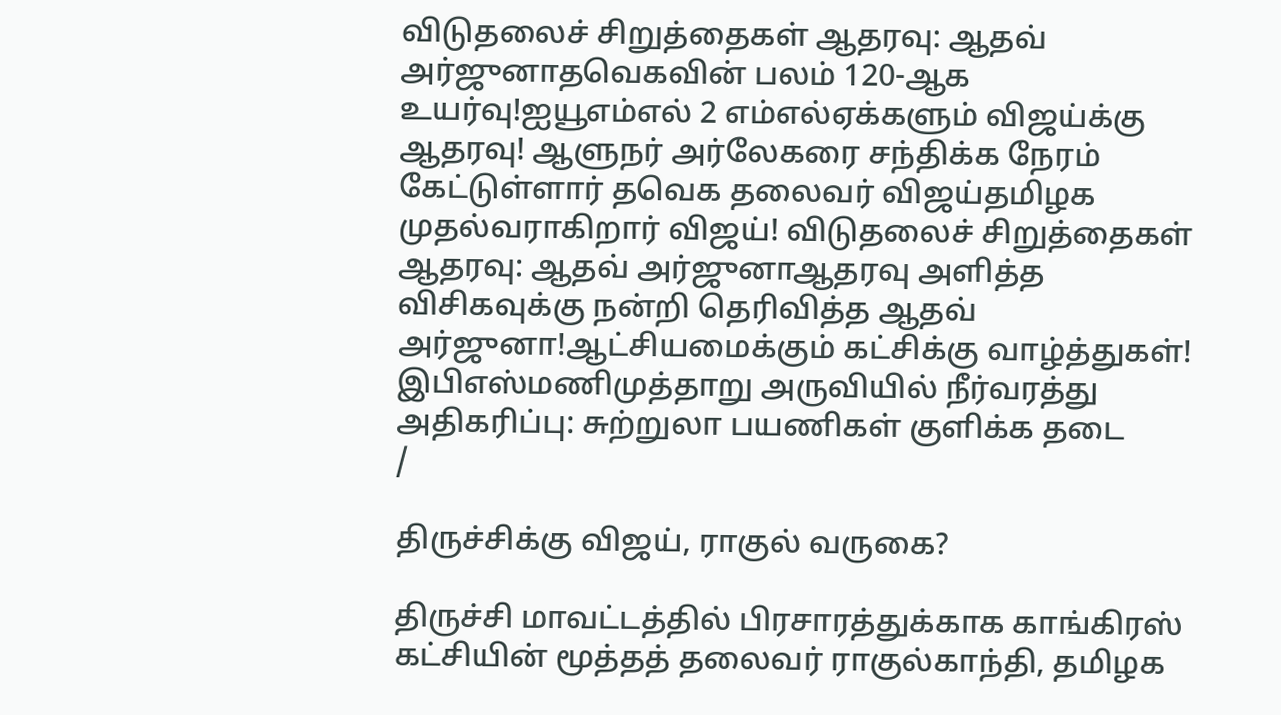விடுதலைச் சிறுத்தைகள் ஆதரவு: ஆதவ் அர்ஜுனாதவெகவின் பலம் 120-ஆக உயர்வு!ஐயூஎம்எல் 2 எம்எல்ஏக்களும் விஜய்க்கு ஆதரவு! ஆளுநர் அர்லேகரை சந்திக்க நேரம் கேட்டுள்ளார் தவெக தலைவர் விஜய்தமிழக முதல்வராகிறார் விஜய்! விடுதலைச் சிறுத்தைகள் ஆதரவு: ஆதவ் அர்ஜுனாஆதரவு அளித்த விசிகவுக்கு நன்றி தெரிவித்த ஆதவ் அர்ஜுனா!ஆட்சியமைக்கும் கட்சிக்கு வாழ்த்துகள்! இபிஎஸ்மணிமுத்தாறு அருவியில் நீர்வரத்து அதிகரிப்பு: சுற்றுலா பயணிகள் குளிக்க தடை
/

திருச்சிக்கு விஜய், ராகுல் வருகை?

திருச்சி மாவட்டத்தில் பிரசாரத்துக்காக காங்கிரஸ் கட்சியின் மூத்தத் தலைவர் ராகுல்காந்தி, தமிழக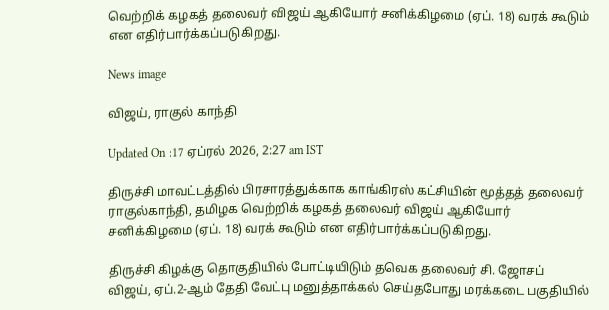வெற்றிக் கழகத் தலைவர் விஜய் ஆகியோர் சனிக்கிழமை (ஏப். 18) வரக் கூடும் என எதிர்பார்க்கப்படுகிறது.

News image

விஜய், ராகுல் காந்தி

Updated On :17 ஏப்ரல் 2026, 2:27 am IST

திருச்சி மாவட்டத்தில் பிரசாரத்துக்காக காங்கிரஸ் கட்சியின் மூத்தத் தலைவர் ராகுல்காந்தி, தமிழக வெற்றிக் கழகத் தலைவர் விஜய் ஆகியோர் சனிக்கிழமை (ஏப். 18) வரக் கூடும் என எதிர்பார்க்கப்படுகிறது.

திருச்சி கிழக்கு தொகுதியில் போட்டியிடும் தவெக தலைவர் சி. ஜோசப் விஜய், ஏப்.2-ஆம் தேதி வேட்பு மனுத்தாக்கல் செய்தபோது மரக்கடை பகுதியில்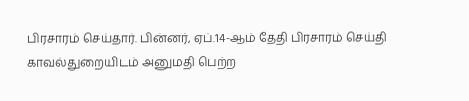பிரசாரம் செய்தார். பின்னர், ஏப்.14-ஆம் தேதி பிரசாரம் செய்தி காவல்துறையிடம் அனுமதி பெற்ற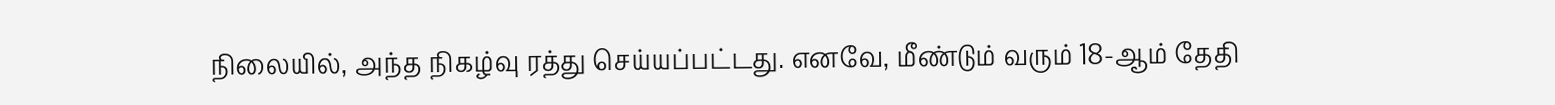நிலையில், அந்த நிகழ்வு ரத்து செய்யப்பட்டது. எனவே, மீண்டும் வரும் 18-ஆம் தேதி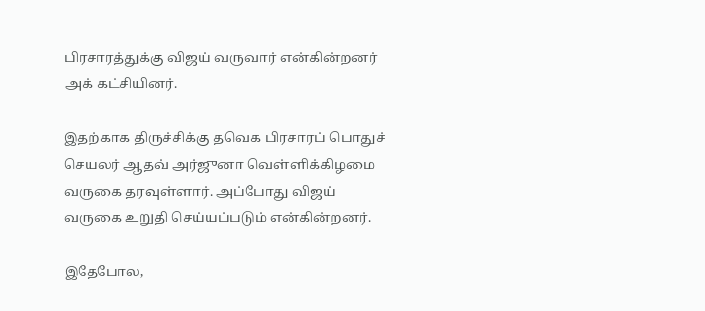பிரசாரத்துக்கு விஜய் வருவார் என்கின்றனர் அக் கட்சியினர்.

இதற்காக திருச்சிக்கு தவெக பிரசாரப் பொதுச் செயலர் ஆதவ் அர்ஜுனா வெள்ளிக்கிழமை வருகை தரவுள்ளார். அப்போது விஜய் வருகை உறுதி செய்யப்படும் என்கின்றனர்.

இதேபோல,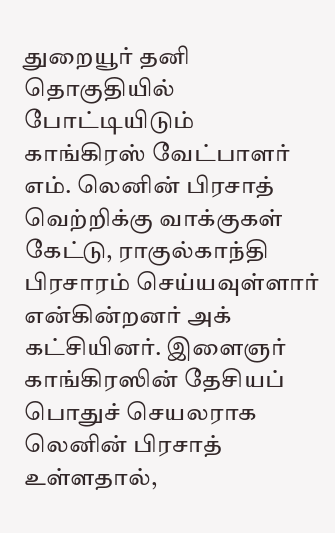துறையூர் தனி தொகுதியில் போட்டியிடும் காங்கிரஸ் வேட்பாளர் எம். லெனின் பிரசாத் வெற்றிக்கு வாக்குகள் கேட்டு, ராகுல்காந்தி பிரசாரம் செய்யவுள்ளார் என்கின்றனர் அக் கட்சியினர். இளைஞர் காங்கிரஸின் தேசியப் பொதுச் செயலராக லெனின் பிரசாத் உள்ளதால்,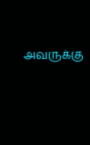அவருக்கு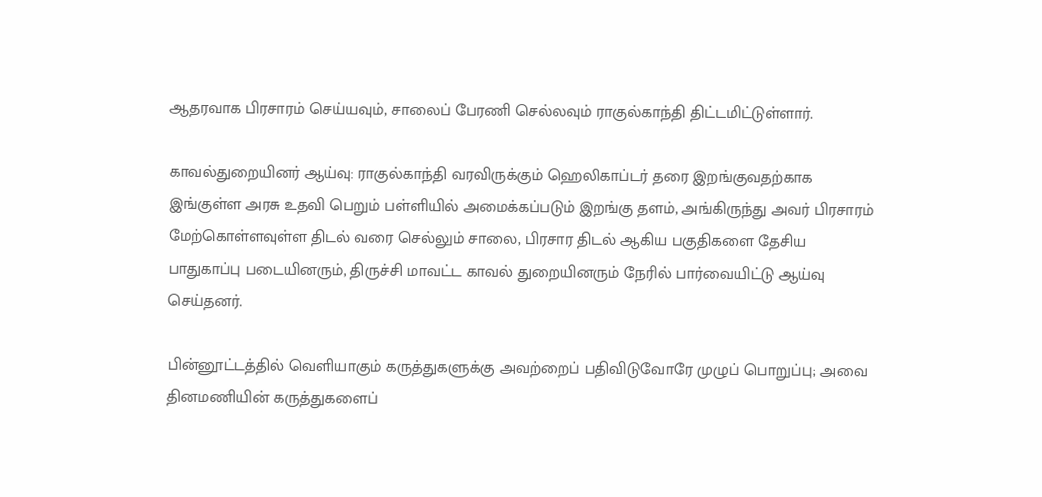ஆதரவாக பிரசாரம் செய்யவும், சாலைப் பேரணி செல்லவும் ராகுல்காந்தி திட்டமிட்டுள்ளார்.

காவல்துறையினர் ஆய்வு: ராகுல்காந்தி வரவிருக்கும் ஹெலிகாப்டர் தரை இறங்குவதற்காக இங்குள்ள அரசு உதவி பெறும் பள்ளியில் அமைக்கப்படும் இறங்கு தளம், அங்கிருந்து அவர் பிரசாரம் மேற்கொள்ளவுள்ள திடல் வரை செல்லும் சாலை, பிரசார திடல் ஆகிய பகுதிகளை தேசிய பாதுகாப்பு படையினரும், திருச்சி மாவட்ட காவல் துறையினரும் நேரில் பார்வையிட்டு ஆய்வு செய்தனர்.

பின்னூட்டத்தில் வெளியாகும் கருத்துகளுக்கு அவற்றைப் பதிவிடுவோரே முழுப் பொறுப்பு; அவை தினமணியின் கருத்துகளைப்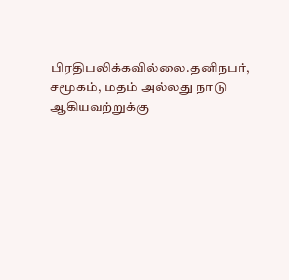பிரதிபலிக்கவில்லை.தனிநபர், சமூகம், மதம் அல்லது நாடு ஆகியவற்றுக்கு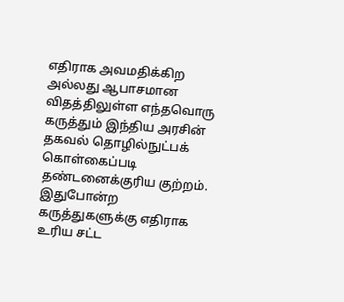எதிராக அவமதிக்கிற அல்லது ஆபாசமான விதத்திலுள்ள எந்தவொரு கருத்தும் இந்திய அரசின் தகவல் தொழில்நுட்பக் கொள்கைப்படி தண்டனைக்குரிய குற்றம். இதுபோன்ற கருத்துகளுக்கு எதிராக உரிய சட்ட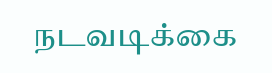நடவடிக்கை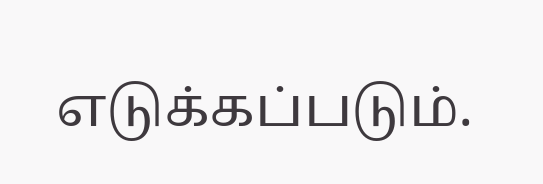எடுக்கப்படும்.